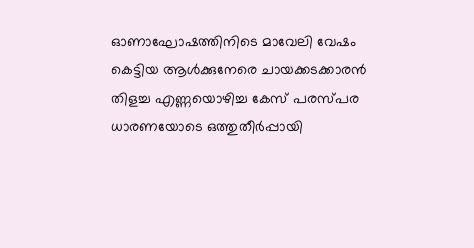ഓണാഘോഷത്തിനിടെ മാവേലി വേഷം കെട്ടിയ ആൾക്കുനേരെ ചായക്കടക്കാരൻ തിളച്ച എണ്ണയൊഴിച്ച കേസ് പരസ്പര ധാരണയോടെ ഒത്തുതീർപ്പായി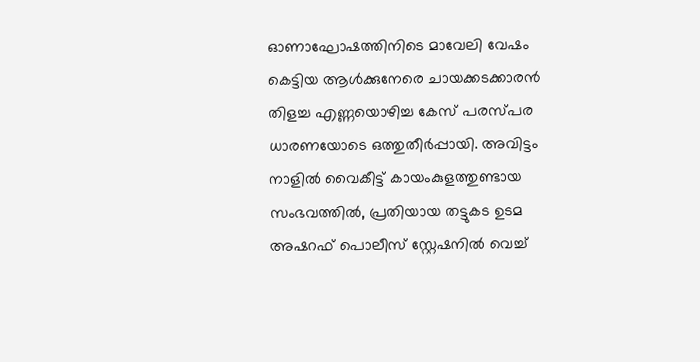ഓണാഘോഷത്തിനിടെ മാവേലി വേഷം കെട്ടിയ ആൾക്കുനേരെ ചായക്കടക്കാരൻ തിളച്ച എണ്ണയൊഴിച്ച കേസ് പരസ്പര ധാരണയോടെ ഒത്തുതീർപ്പായി. അവിട്ടം നാളിൽ വൈകീട്ട് കായംകുളത്തുണ്ടായ സംഭവത്തിൽ, പ്രതിയായ തട്ടുകട ഉടമ അഷറഫ് പൊലീസ് സ്റ്റേഷനിൽ വെച്ച്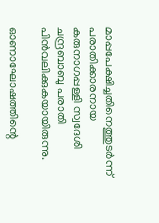മാപ്പപേക്ഷിച്ചതിനെത്തുടർന്ന് പരാതിക്കാരനായ കരുനാഗപ്പള്ളി സ്വദേശി ചന്ദ്രബാബു പരാതി പിൻവലിക്കുകയായിരുന്നു.

ഓണാഘോഷത്തിന്റെ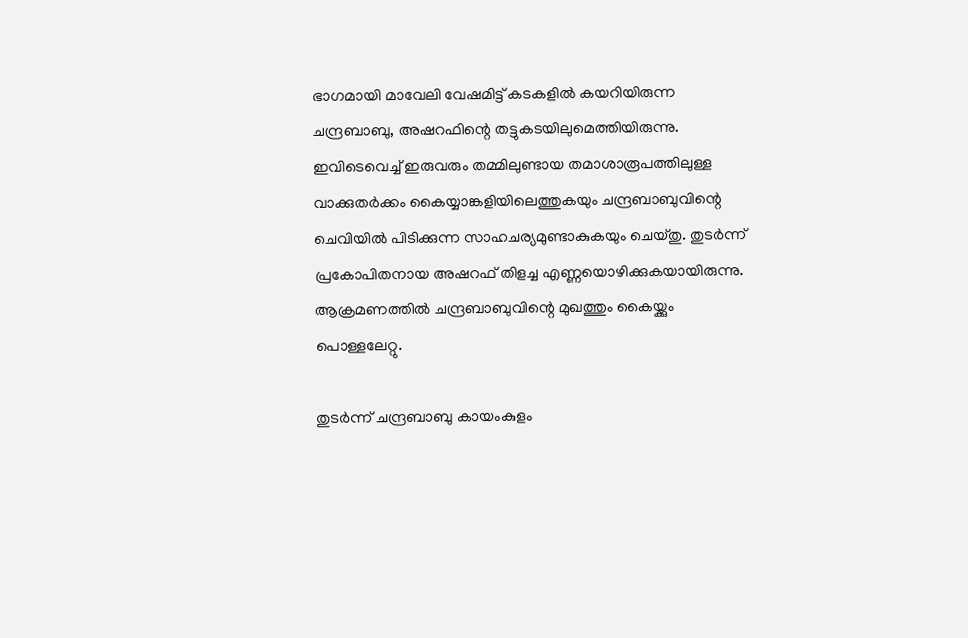ഭാഗമായി മാവേലി വേഷമിട്ട് കടകളിൽ കയറിയിരുന്ന ചന്ദ്രബാബു, അഷറഫിന്റെ തട്ടുകടയിലുമെത്തിയിരുന്നു. ഇവിടെവെച്ച് ഇരുവരും തമ്മിലുണ്ടായ തമാശാരൂപത്തിലുള്ള വാക്കുതർക്കം കൈയ്യാങ്കളിയിലെത്തുകയും ചന്ദ്രബാബുവിന്റെ ചെവിയിൽ പിടിക്കുന്ന സാഹചര്യമുണ്ടാകുകയും ചെയ്തു. തുടർന്ന് പ്രകോപിതനായ അഷറഫ് തിളച്ച എണ്ണയൊഴിക്കുകയായിരുന്നു. ആക്രമണത്തിൽ ചന്ദ്രബാബുവിന്റെ മുഖത്തും കൈയ്ക്കും പൊള്ളലേറ്റു.

തുടർന്ന് ചന്ദ്രബാബു കായംകുളം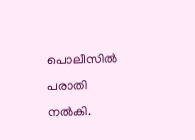പൊലീസിൽ പരാതി നൽകി.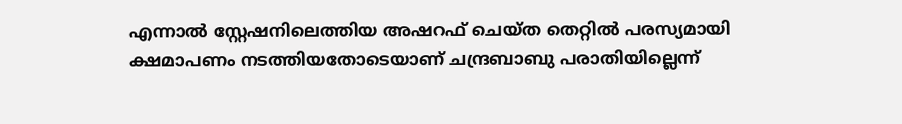എന്നാൽ സ്റ്റേഷനിലെത്തിയ അഷറഫ് ചെയ്ത തെറ്റിൽ പരസ്യമായി ക്ഷമാപണം നടത്തിയതോടെയാണ് ചന്ദ്രബാബു പരാതിയില്ലെന്ന്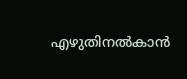എഴുതിനൽകാൻ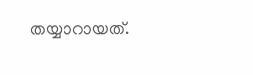തയ്യാറായത്.